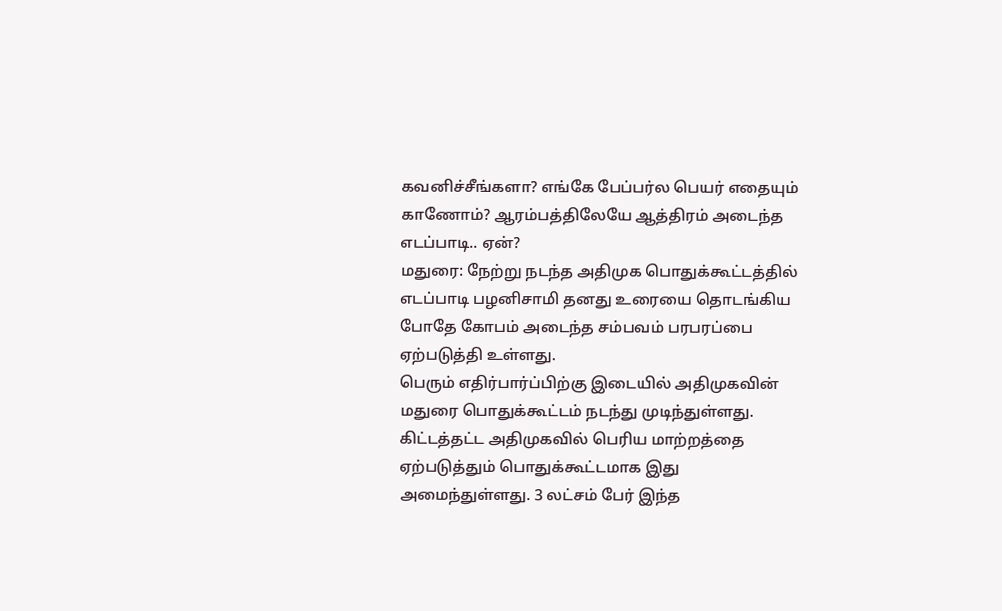கவனிச்சீங்களா? எங்கே பேப்பர்ல பெயர் எதையும் காணோம்? ஆரம்பத்திலேயே ஆத்திரம் அடைந்த எடப்பாடி.. ஏன்?
மதுரை: நேற்று நடந்த அதிமுக பொதுக்கூட்டத்தில் எடப்பாடி பழனிசாமி தனது உரையை தொடங்கிய போதே கோபம் அடைந்த சம்பவம் பரபரப்பை ஏற்படுத்தி உள்ளது.
பெரும் எதிர்பார்ப்பிற்கு இடையில் அதிமுகவின் மதுரை பொதுக்கூட்டம் நடந்து முடிந்துள்ளது. கிட்டத்தட்ட அதிமுகவில் பெரிய மாற்றத்தை ஏற்படுத்தும் பொதுக்கூட்டமாக இது அமைந்துள்ளது. 3 லட்சம் பேர் இந்த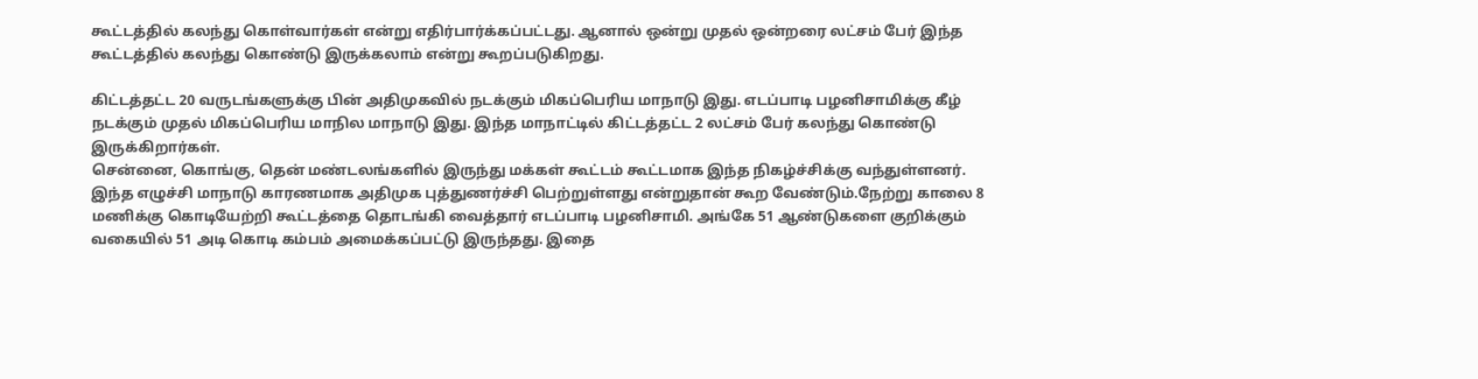கூட்டத்தில் கலந்து கொள்வார்கள் என்று எதிர்பார்க்கப்பட்டது. ஆனால் ஒன்று முதல் ஒன்றரை லட்சம் பேர் இந்த கூட்டத்தில் கலந்து கொண்டு இருக்கலாம் என்று கூறப்படுகிறது.

கிட்டத்தட்ட 20 வருடங்களுக்கு பின் அதிமுகவில் நடக்கும் மிகப்பெரிய மாநாடு இது. எடப்பாடி பழனிசாமிக்கு கீழ் நடக்கும் முதல் மிகப்பெரிய மாநில மாநாடு இது. இந்த மாநாட்டில் கிட்டத்தட்ட 2 லட்சம் பேர் கலந்து கொண்டு இருக்கிறார்கள்.
சென்னை, கொங்கு, தென் மண்டலங்களில் இருந்து மக்கள் கூட்டம் கூட்டமாக இந்த நிகழ்ச்சிக்கு வந்துள்ளனர். இந்த எழுச்சி மாநாடு காரணமாக அதிமுக புத்துணர்ச்சி பெற்றுள்ளது என்றுதான் கூற வேண்டும்.நேற்று காலை 8 மணிக்கு கொடியேற்றி கூட்டத்தை தொடங்கி வைத்தார் எடப்பாடி பழனிசாமி. அங்கே 51 ஆண்டுகளை குறிக்கும் வகையில் 51 அடி கொடி கம்பம் அமைக்கப்பட்டு இருந்தது. இதை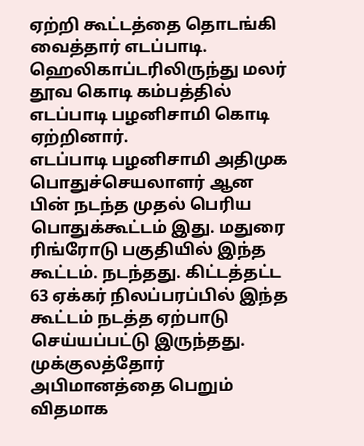ஏற்றி கூட்டத்தை தொடங்கி வைத்தார் எடப்பாடி. ஹெலிகாப்டரிலிருந்து மலர் தூவ கொடி கம்பத்தில் எடப்பாடி பழனிசாமி கொடி ஏற்றினார்.
எடப்பாடி பழனிசாமி அதிமுக பொதுச்செயலாளர் ஆன பின் நடந்த முதல் பெரிய பொதுக்கூட்டம் இது. மதுரை ரிங்ரோடு பகுதியில் இந்த கூட்டம். நடந்தது. கிட்டத்தட்ட 63 ஏக்கர் நிலப்பரப்பில் இந்த கூட்டம் நடத்த ஏற்பாடு செய்யப்பட்டு இருந்தது. முக்குலத்தோர் அபிமானத்தை பெறும் விதமாக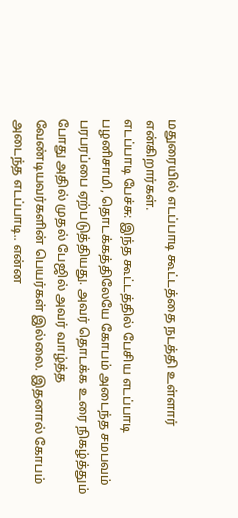மதுரையில் எடப்பாடி கூட்டத்தை நடத்தி உள்ளார் என்கிறார்கள்.
எடப்பாடி பேச்சு: இந்த கூட்டத்தில் பேசிய எடப்பாடி பழனிசாமி, தொடக்கத்திலேயே கோபம் அடைந்த சமபவம் பரபரப்பை ஏற்படுத்தியது. அவர் தொடக்க உரை நிகழ்த்தும் போது அதில் முதல் பேஜில் அவர் வாழ்த்த வேண்டியவர்களின் பெயர்கள் இல்லை. இதனால் கோபம் அடைந்த எடப்பாடி.. என்ன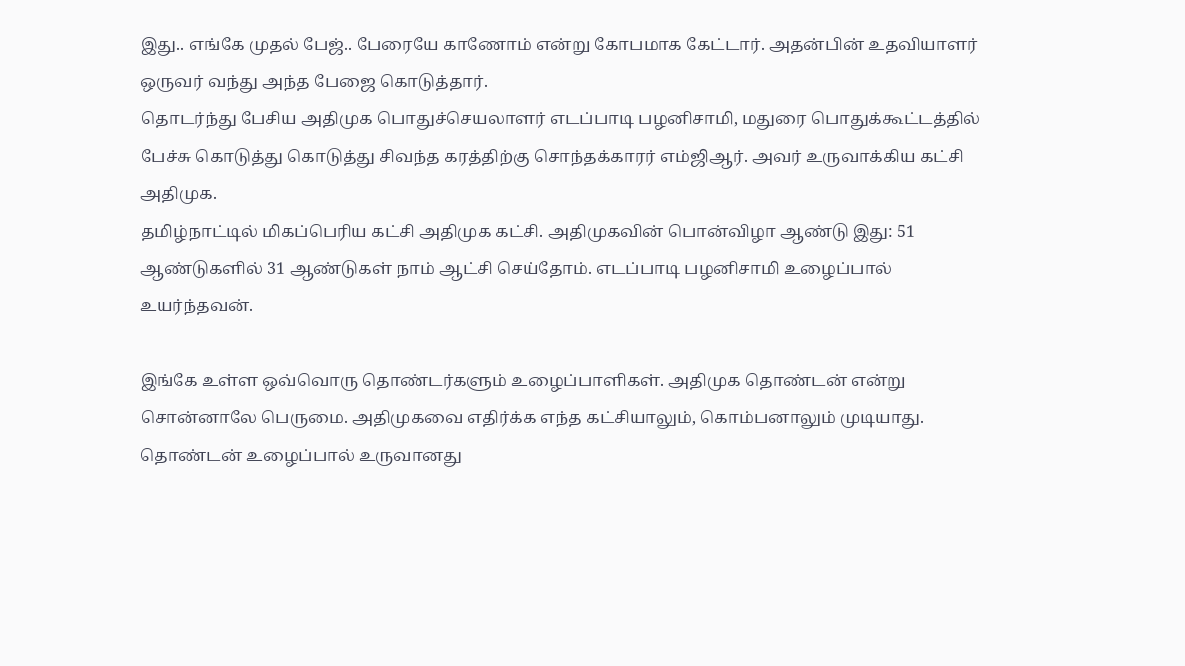இது.. எங்கே முதல் பேஜ்.. பேரையே காணோம் என்று கோபமாக கேட்டார். அதன்பின் உதவியாளர் ஒருவர் வந்து அந்த பேஜை கொடுத்தார்.
தொடர்ந்து பேசிய அதிமுக பொதுச்செயலாளர் எடப்பாடி பழனிசாமி, மதுரை பொதுக்கூட்டத்தில் பேச்சு கொடுத்து கொடுத்து சிவந்த கரத்திற்கு சொந்தக்காரர் எம்ஜிஆர். அவர் உருவாக்கிய கட்சி அதிமுக.
தமிழ்நாட்டில் மிகப்பெரிய கட்சி அதிமுக கட்சி. அதிமுகவின் பொன்விழா ஆண்டு இது: 51 ஆண்டுகளில் 31 ஆண்டுகள் நாம் ஆட்சி செய்தோம். எடப்பாடி பழனிசாமி உழைப்பால் உயர்ந்தவன்.

இங்கே உள்ள ஒவ்வொரு தொண்டர்களும் உழைப்பாளிகள். அதிமுக தொண்டன் என்று சொன்னாலே பெருமை. அதிமுகவை எதிர்க்க எந்த கட்சியாலும், கொம்பனாலும் முடியாது.
தொண்டன் உழைப்பால் உருவானது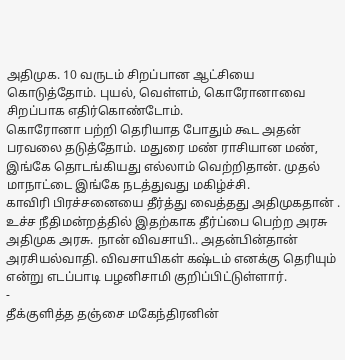அதிமுக. 10 வருடம் சிறப்பான ஆட்சியை கொடுத்தோம். புயல், வெள்ளம், கொரோனாவை சிறப்பாக எதிர்கொண்டோம்.
கொரோனா பற்றி தெரியாத போதும் கூட அதன் பரவலை தடுத்தோம். மதுரை மண் ராசியான மண், இங்கே தொடங்கியது எல்லாம் வெற்றிதான். முதல் மாநாட்டை இங்கே நடத்துவது மகிழ்ச்சி.
காவிரி பிரச்சனையை தீர்த்து வைத்தது அதிமுகதான் . உச்ச நீதிமன்றத்தில் இதற்காக தீர்ப்பை பெற்ற அரசு அதிமுக அரசு. நான் விவசாயி.. அதன்பின்தான் அரசியல்வாதி. விவசாயிகள் கஷ்டம் எனக்கு தெரியும் என்று எடப்பாடி பழனிசாமி குறிப்பிட்டுள்ளார்.
-
தீக்குளித்த தஞ்சை மகேந்திரனின்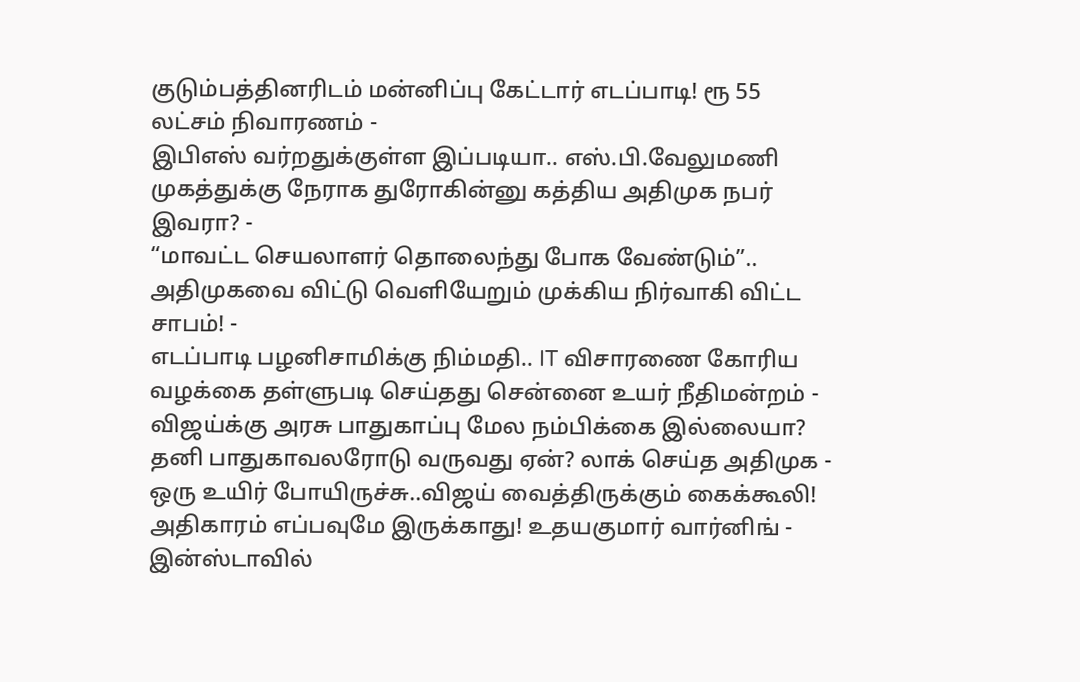குடும்பத்தினரிடம் மன்னிப்பு கேட்டார் எடப்பாடி! ரூ 55 லட்சம் நிவாரணம் -
இபிஎஸ் வர்றதுக்குள்ள இப்படியா.. எஸ்.பி.வேலுமணி முகத்துக்கு நேராக துரோகின்னு கத்திய அதிமுக நபர் இவரா? -
“மாவட்ட செயலாளர் தொலைந்து போக வேண்டும்”.. அதிமுகவை விட்டு வெளியேறும் முக்கிய நிர்வாகி விட்ட சாபம்! -
எடப்பாடி பழனிசாமிக்கு நிம்மதி.. IT விசாரணை கோரிய வழக்கை தள்ளுபடி செய்தது சென்னை உயர் நீதிமன்றம் -
விஜய்க்கு அரசு பாதுகாப்பு மேல நம்பிக்கை இல்லையா? தனி பாதுகாவலரோடு வருவது ஏன்? லாக் செய்த அதிமுக -
ஒரு உயிர் போயிருச்சு..விஜய் வைத்திருக்கும் கைக்கூலி! அதிகாரம் எப்பவுமே இருக்காது! உதயகுமார் வார்னிங் -
இன்ஸ்டாவில்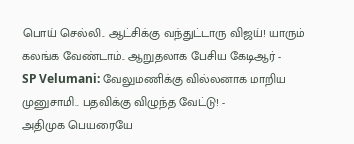பொய் செல்லி.. ஆட்சிக்கு வந்துட்டாரு விஜய்! யாரும் கலங்க வேண்டாம்.. ஆறுதலாக பேசிய கேடிஆர் -
SP Velumani: வேலுமணிக்கு வில்லனாக மாறிய முனுசாமி.. பதவிக்கு விழுந்த வேட்டு! -
அதிமுக பெயரையே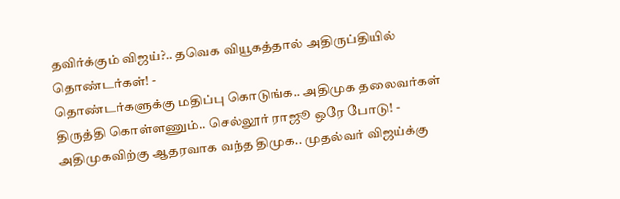தவிர்க்கும் விஜய்?.. தவெக வியூகத்தால் அதிருப்தியில் தொண்டர்கள்! -
தொண்டர்களுக்கு மதிப்பு கொடுங்க.. அதிமுக தலைவர்கள் திருத்தி கொள்ளணும்.. செல்லூர் ராஜூ ஒரே போடு! -
அதிமுகவிற்கு ஆதரவாக வந்த திமுக.. முதல்வர் விஜய்க்கு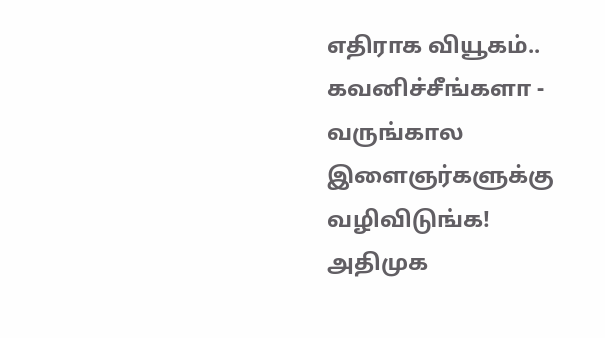எதிராக வியூகம்.. கவனிச்சீங்களா -
வருங்கால இளைஞர்களுக்கு வழிவிடுங்க! அதிமுக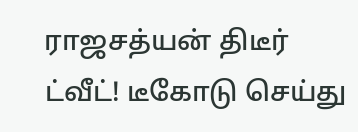ராஜசத்யன் திடீர் ட்வீட்! டீகோடு செய்து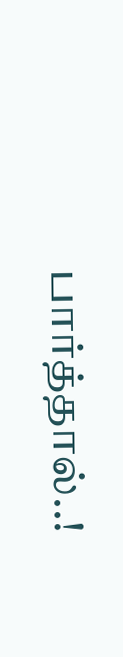பார்த்தால்..!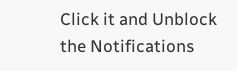Click it and Unblock the Notifications